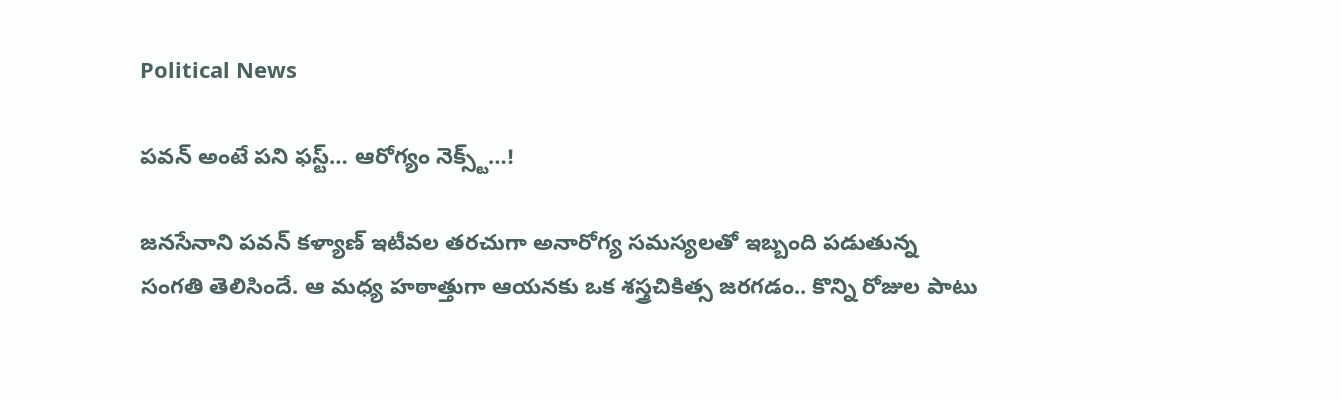Political News

పవన్ అంటే పని ఫస్ట్… ఆరోగ్యం నెక్స్ట్…!

జనసేనాని పవన్ కళ్యాణ్ ఇటీవల తరచుగా అనారోగ్య సమస్యలతో ఇబ్బంది పడుతున్న సంగతి తెలిసిందే. ఆ మధ్య హఠాత్తుగా ఆయనకు ఒక శస్త్రచికిత్స జరగడం.. కొన్ని రోజుల పాటు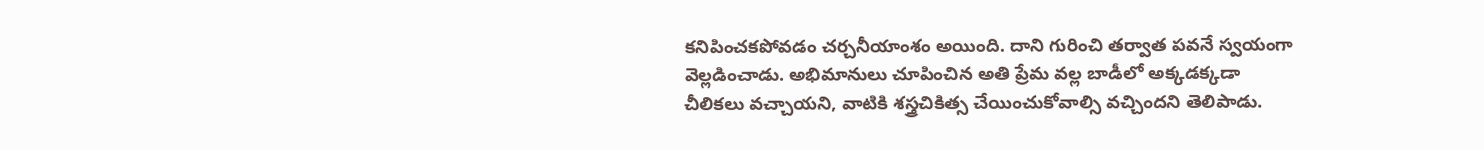కనిపించకపోవడం చర్చనీయాంశం అయింది. దాని గురించి తర్వాత పవనే స్వయంగా వెల్లడించాడు. అభిమానులు చూపించిన అతి ప్రేమ వల్ల బాడీలో అక్కడక్కడా చీలికలు వచ్చాయని, వాటికి శస్త్రచికిత్స చేయించుకోవాల్సి వచ్చిందని తెలిపాడు.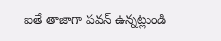ఐతే తాజాగా పవన్ ఉన్నట్లుండి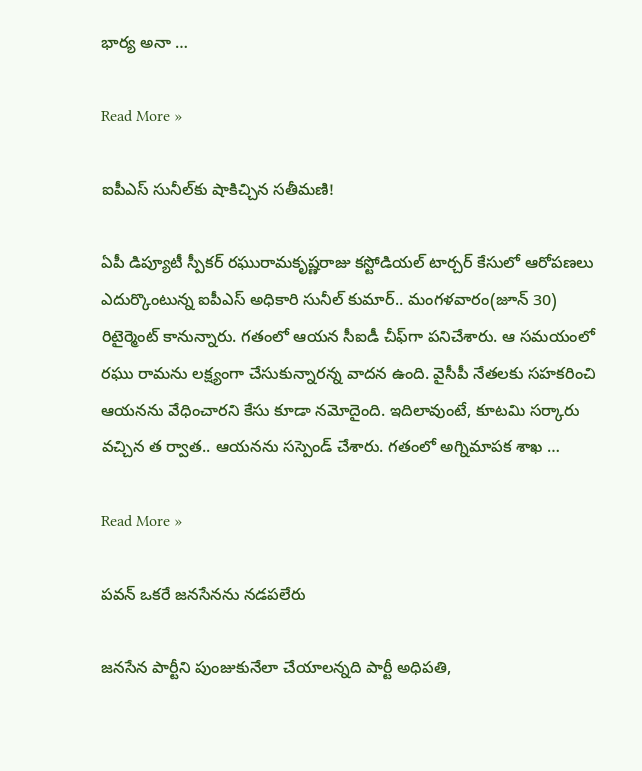భార్య అనా …

Read More »

ఐపీఎస్ సునీల్‌కు షాకిచ్చిన స‌తీమ‌ణి!

ఏపీ డిప్యూటీ స్పీక‌ర్ ర‌ఘురామ‌కృష్ణ‌రాజు క‌స్టోడియ‌ల్ టార్చ‌ర్ కేసులో ఆరోప‌ణ‌లు ఎదుర్కొంటున్న ఐపీఎస్ అధికారి సునీల్ కుమార్‌.. మంగ‌ళ‌వారం(జూన్ 30) రిటైర్మెంట్ కానున్నారు. గ‌తంలో ఆయ‌న సీఐడీ చీఫ్‌గా ప‌నిచేశారు. ఆ స‌మ‌యంలో ర‌ఘు రామ‌ను ల‌క్ష్యంగా చేసుకున్నార‌న్న వాద‌న ఉంది. వైసీపీ నేత‌ల‌కు స‌హ‌క‌రించి ఆయ‌న‌ను వేధించార‌ని కేసు కూడా న‌మోదైంది. ఇదిలావుంటే, కూట‌మి స‌ర్కారు వ‌చ్చిన త ర్వాత‌.. ఆయ‌న‌ను స‌స్పెండ్ చేశారు. గ‌తంలో అగ్నిమాప‌క శాఖ …

Read More »

పవన్ ఒకరే జనసేనను నడపలేరు

జ‌న‌సేన పార్టీని పుంజుకునేలా చేయాల‌న్న‌ది పార్టీ అధిప‌తి,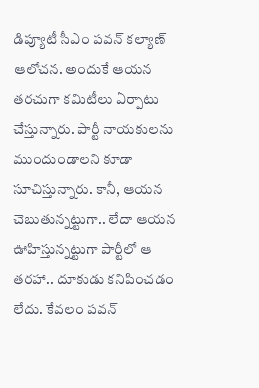డిప్యూటీ సీఎం ప‌వ‌న్ క‌ల్యాణ్ ఆలోచ‌న‌. అందుకే ఆయ‌న త‌ర‌చుగా క‌మిటీలు ఏర్పాటు చేస్తున్నారు. పార్టీ నాయ‌కుల‌ను ముందుండాల‌ని కూడా సూచిస్తున్నారు. కానీ, ఆయ‌న చెబుతున్న‌ట్టుగా.. లేదా ఆయ‌న ఊహిస్తున్న‌ట్టుగా పార్టీలో ఆ త‌ర‌హా.. దూకుడు క‌నిపించ‌డం లేదు. కేవ‌లం ప‌వ‌న్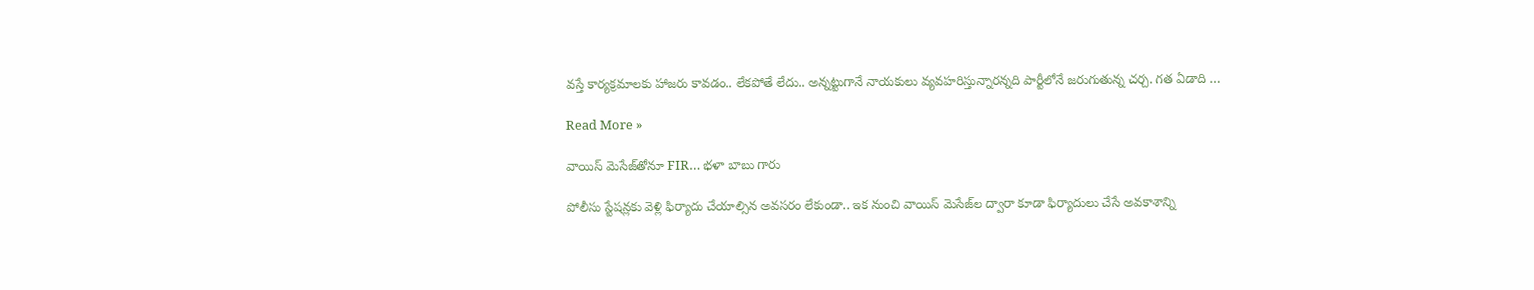వ‌స్తే కార్య‌క్ర‌మాల‌కు హాజ‌రు కావ‌డం.. లేకపోతే లేదు.. అన్న‌ట్టుగానే నాయ‌కులు వ్య‌వ‌హ‌రిస్తున్నార‌న్న‌ది పార్టీలోనే జ‌రుగుతున్న చ‌ర్చ‌. గ‌త ఏడాది …

Read More »

వాయిస్ మెసేజ్‌తోనూ FIR… భళా బాబు గారు

పోలీసు స్టేష‌న్ల‌కు వెళ్లి ఫిర్యాదు చేయాల్సిన అవ‌స‌రం లేకుండా.. ఇక నుంచి వాయిస్ మెసేజ్‌ల ద్వారా కూడా ఫిర్యాదులు చేసే అవ‌కాశాన్ని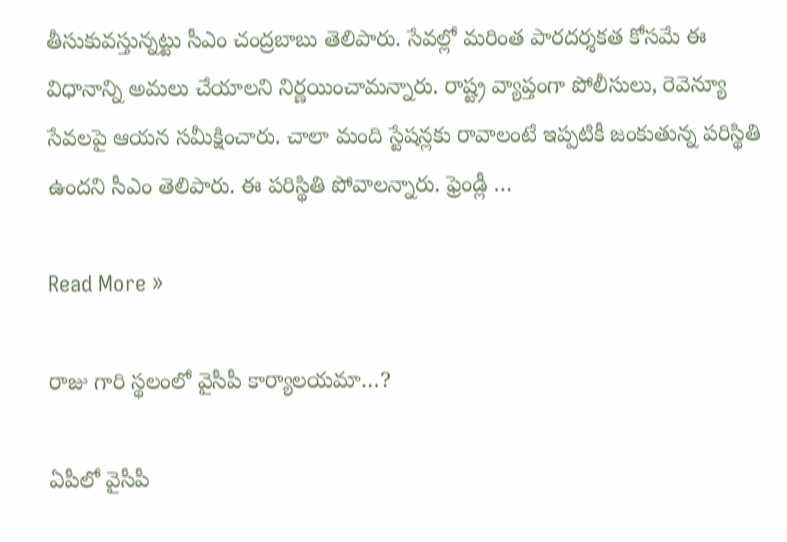తీసుకువస్తున్న‌ట్టు సీఎం చంద్ర‌బాబు తెలిపారు. సేవ‌ల్లో మ‌రింత పార‌ద‌ర్శ‌క‌త కోస‌మే ఈ విధానాన్ని అమ‌లు చేయాల‌ని నిర్ణ‌యించామ‌న్నారు. రాష్ట్ర వ్యాప్తంగా పోలీసులు, రెవెన్యూ సేవ‌ల‌పై ఆయ‌న స‌మీక్షించారు. చాలా మంది స్టేష‌న్ల‌కు రావాలంటే ఇప్ప‌టికీ జంకుతున్న ప‌రిస్థితి ఉంద‌ని సీఎం తెలిపారు. ఈ ప‌రిస్థితి పోవాల‌న్నారు. ఫ్రెండ్లీ …

Read More »

రాజు గారి స్థలంలో వైసీపీ కార్యాలయమా…?

ఏపీలో వైసీపీ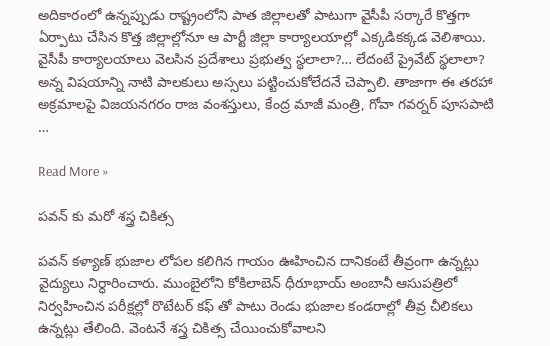అదికారంలో ఉన్నప్పుడు రాష్ట్రంలోని పాత జిల్లాలతో పాటుగా వైసీపీ సర్కారే కొత్తగా ఏర్పాటు చేసిన కొత్త జిల్లాల్లోనూ ఆ పార్టీ జిల్లా కార్యాలయాల్లో ఎక్కడికక్కడ వెలిశాయి. వైసీపీ కార్యాలయాలు వెలసిన ప్రదేశాలు ప్రభుత్వ స్థలాలా?… లేదంటే ప్రైవేట్ స్థలాలా? అన్న విషయాన్ని నాటి పాలకులు అస్సలు పట్టించుకోలేదనే చెప్పాలి. తాజాగా ఈ తరహా అక్రమాలపై విజయనగరం రాజ వంశస్తులు, కేంద్ర మాజీ మంత్రి, గోవా గవర్నర్ పూసపాటి …

Read More »

పవన్ కు మరో శస్త్ర చికిత్స

పవన్ కళ్యాణ్ భుజాల లోపల కలిగిన గాయం ఊహించిన దానికంటే తీవ్రంగా ఉన్నట్లు వైద్యులు నిర్ధారించారు. ముంబైలోని కోకిలాబెన్ ధీరూభాయ్ అంబానీ ఆసుపత్రిలో నిర్వహించిన పరీక్షల్లో రొటేటర్ కఫ్ తో పాటు రెండు భుజాల కండరాల్లో తీవ్ర చీలికలు ఉన్నట్లు తేలింది. వెంటనే శస్త్ర చికిత్స చేయించుకోవాలని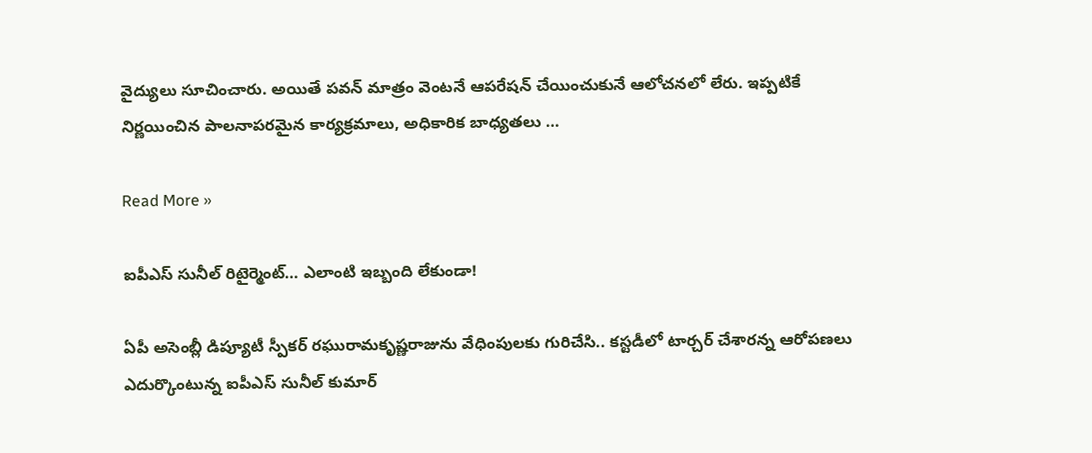వైద్యులు సూచించారు. అయితే పవన్ మాత్రం వెంటనే ఆపరేషన్ చేయించుకునే ఆలోచనలో లేరు. ఇప్పటికే నిర్ణయించిన పాలనాపరమైన కార్యక్రమాలు, అధికారిక బాధ్యతలు …

Read More »

ఐపీఎస్ సునీల్ రిటైర్మెంట్‌… ఎలాంటి ఇబ్బంది లేకుండా!

ఏపీ అసెంబ్లీ డిప్యూటీ స్పీక‌ర్ ర‌ఘురామ‌కృష్ణ‌రాజును వేధింపుల‌కు గురిచేసి.. క‌స్ట‌డీలో టార్చ‌ర్ చేశార‌న్న ఆరోప‌ణ‌లు ఎదుర్కొంటున్న ఐపీఎస్ సునీల్ కుమార్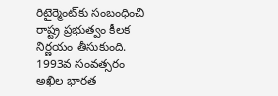రిటైర్మెంట్‌కు సంబంధించి రాష్ట్ర ప్ర‌భుత్వం కీల‌క నిర్ణ‌యం తీసుకుంది. 1993వ సంవ‌త్స‌రం అఖిల భార‌త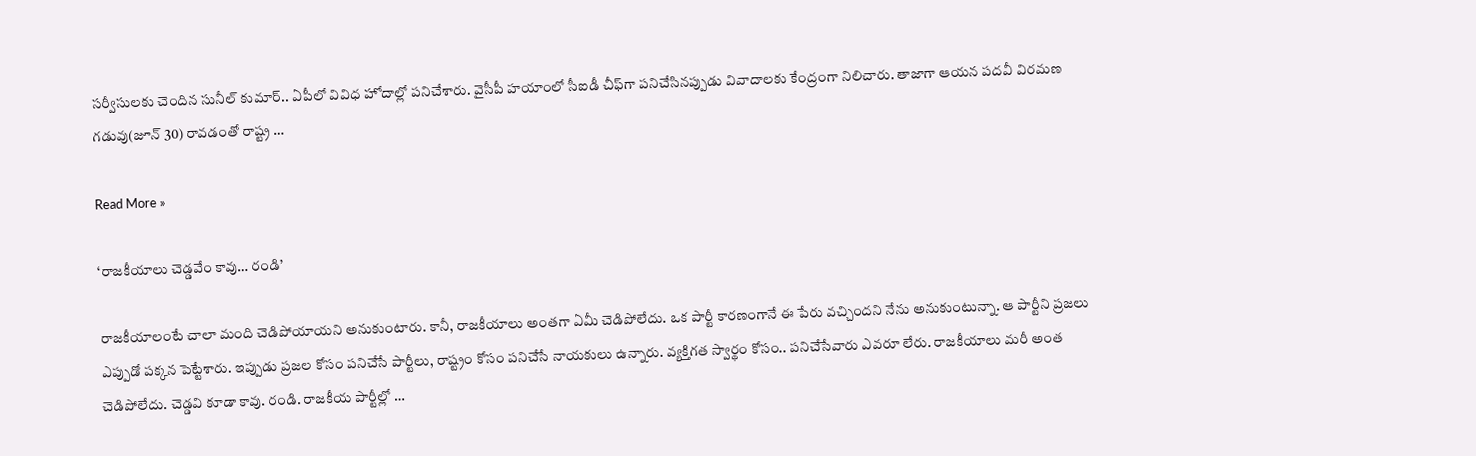స‌ర్వీసుల‌కు చెందిన సునీల్ కుమార్‌.. ఏపీలో వివిధ హోదాల్లో ప‌నిచేశారు. వైసీపీ హ‌యాంలో సీఐడీ చీఫ్‌గా ప‌నిచేసిన‌ప్పుడు వివాదాల‌కు కేంద్రంగా నిలిచారు. తాజాగా ఆయ‌న ప‌ద‌వీ విర‌మ‌ణ గ‌డువు(జూన్ 30) రావ‌డంతో రాష్ట్ర …

Read More »

‘రాజ‌కీయాలు చెడ్డ‌వేం కావు… రండి’

రాజ‌కీయాలంటే చాలా మంది చెడిపోయాయ‌ని అనుకుంటారు. కానీ, రాజ‌కీయాలు అంత‌గా ఏమీ చెడిపోలేదు. ఒక పార్టీ కార‌ణంగానే ఈ పేరు వ‌చ్చింద‌ని నేను అనుకుంటున్నా. ఆ పార్టీని ప్ర‌జ‌లు ఎప్పుడో ప‌క్క‌న పెట్టేశారు. ఇప్పుడు ప్ర‌జ‌ల కోసం ప‌నిచేసే పార్టీలు, రాష్ట్రం కోసం ప‌నిచేసే నాయ‌కులు ఉన్నారు. వ్య‌క్తిగ‌త స్వార్థం కోసం.. ప‌నిచేసేవారు ఎవ‌రూ లేరు. రాజ‌కీయాలు మ‌రీ అంత చెడిపోలేదు. చెడ్డ‌వి కూడా కావు. రండి. రాజ‌కీయ పార్టీల్లో …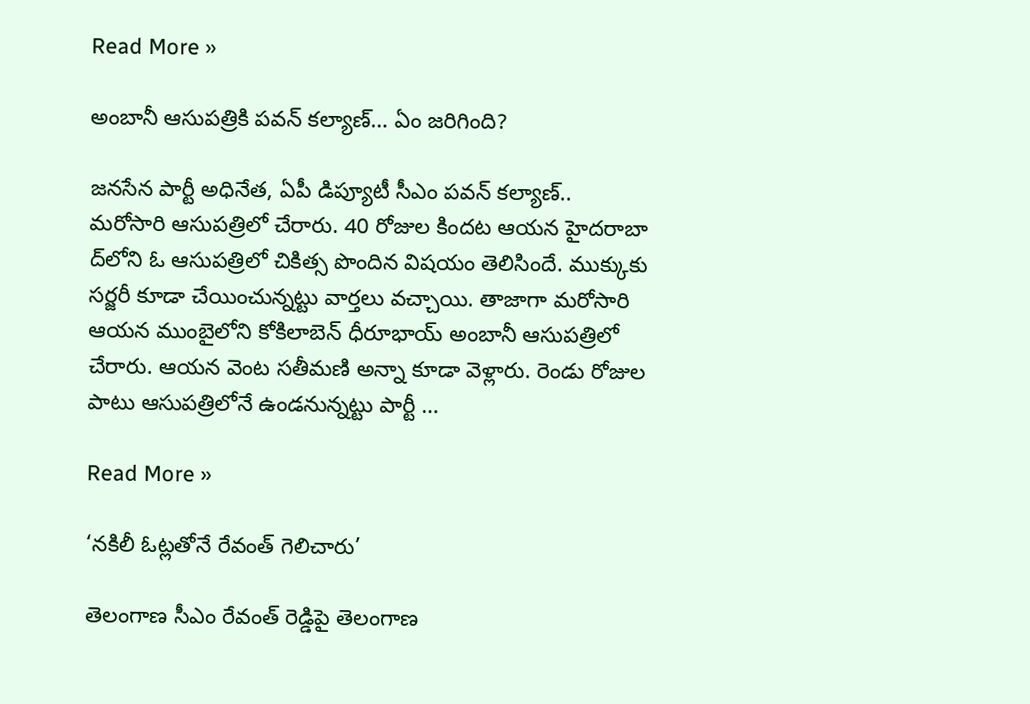Read More »

అంబానీ ఆసుప‌త్రికి ప‌వ‌న్ క‌ల్యాణ్‌… ఏం జ‌రిగింది?

జ‌న‌సేన పార్టీ అధినేత‌, ఏపీ డిప్యూటీ సీఎం ప‌వ‌న్ క‌ల్యాణ్‌.. మ‌రోసారి ఆసుప‌త్రిలో చేరారు. 40 రోజుల కింద‌ట‌ ఆయ‌న హైద‌రాబా ద్‌లోని ఓ ఆసుప‌త్రిలో చికిత్స పొందిన విష‌యం తెలిసిందే. ముక్కుకు స‌ర్జ‌రీ కూడా చేయించున్న‌ట్టు వార్త‌లు వ‌చ్చాయి. తాజాగా మ‌రోసారి ఆయ‌న ముంబైలోని కోకిలాబెన్ ధీరూభాయ్ అంబానీ ఆసుప‌త్రిలో చేరారు. ఆయ‌న వెంట స‌తీమ‌ణి అన్నా కూడా వెళ్లారు. రెండు రోజుల పాటు ఆసుప‌త్రిలోనే ఉండ‌నున్న‌ట్టు పార్టీ …

Read More »

‘న‌కిలీ ఓట్ల‌తోనే రేవంత్ గెలిచారు’

తెలంగాణ సీఎం రేవంత్ రెడ్డిపై తెలంగాణ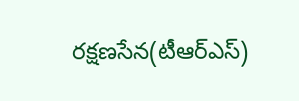ర‌క్ష‌ణ‌సేన(టీఆర్ఎస్‌)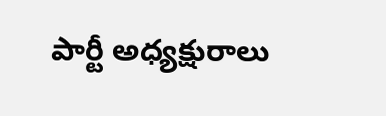పార్టీ అధ్యక్షురాలు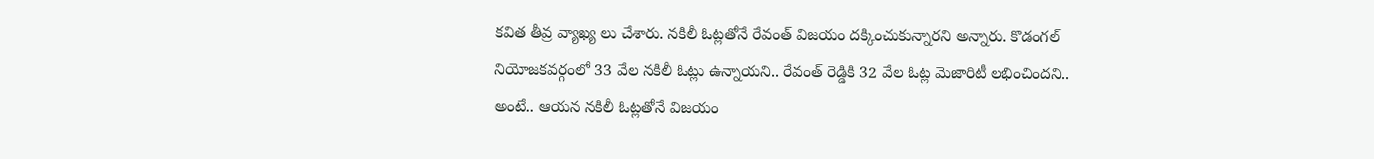క‌విత తీవ్ర వ్యాఖ్య లు చేశారు. న‌కిలీ ఓట్ల‌తోనే రేవంత్ విజ‌యం ద‌క్కించుకున్నార‌ని అన్నారు. కొడంగ‌ల్ నియోజ‌క‌వ‌ర్గంలో 33 వేల‌ న‌కిలీ ఓట్లు ఉన్నాయ‌ని.. రేవంత్ రెడ్డికి 32 వేల ఓట్ల మెజారిటీ ల‌భించింద‌ని.. అంటే.. ఆయ‌న న‌కిలీ ఓట్ల‌తోనే విజ‌యం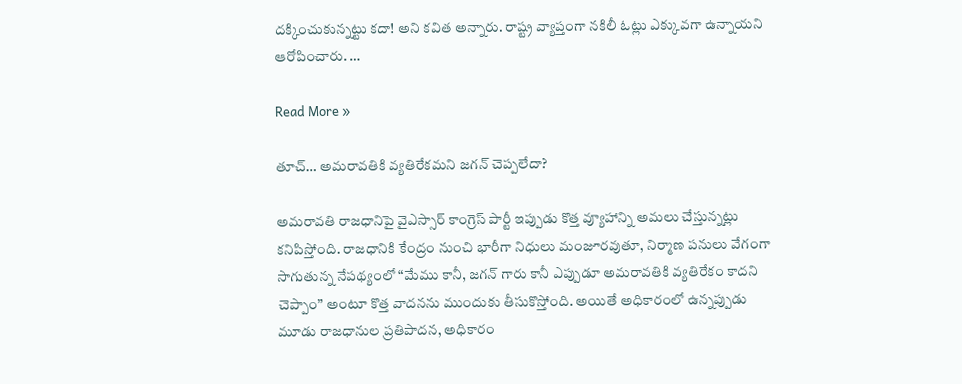ద‌క్కించుకున్న‌ట్టు క‌దా! అని క‌విత అన్నారు. రాష్ట్ర వ్యాప్తంగా న‌కిలీ ఓట్లు ఎక్కువ‌గా ఉన్నాయ‌ని ఆరోపించారు. …

Read More »

తూచ్… అమరావతికి వ్యతిరేకమని జగన్ చెప్పలేదా?

అమరావతి రాజధానిపై వైఎస్సార్ కాంగ్రెస్ పార్టీ ఇప్పుడు కొత్త వ్యూహాన్ని అమలు చేస్తున్నట్లు కనిపిస్తోంది. రాజధానికి కేంద్రం నుంచి భారీగా నిధులు మంజూరవుతూ, నిర్మాణ పనులు వేగంగా సాగుతున్న నేపథ్యంలో “మేము కానీ, జగన్ గారు కానీ ఎప్పుడూ అమరావతికి వ్యతిరేకం కాదని చెప్పాం” అంటూ కొత్త వాదనను ముందుకు తీసుకొస్తోంది. అయితే అధికారంలో ఉన్నప్పుడు మూడు రాజధానుల ప్రతిపాదన, అధికారం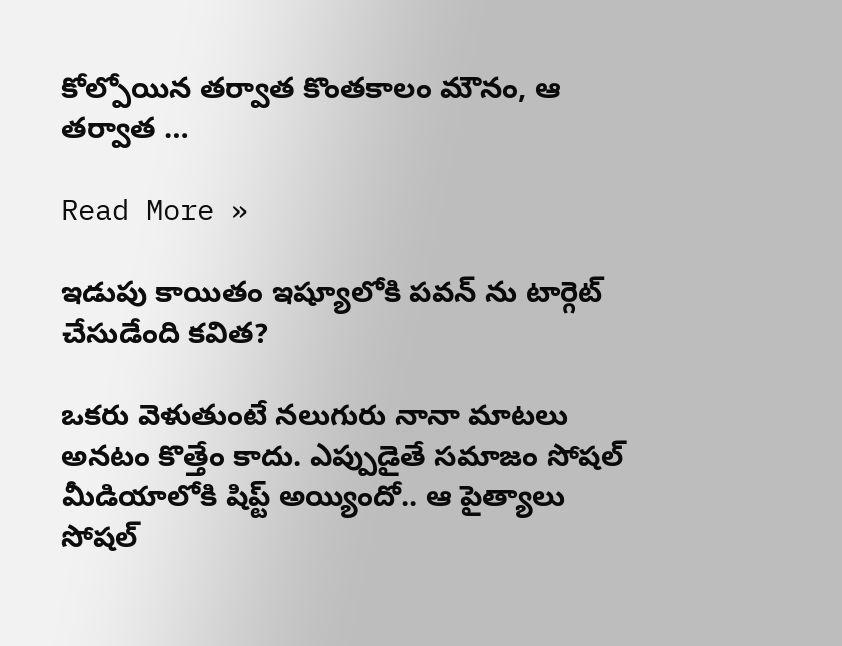కోల్పోయిన తర్వాత కొంతకాలం మౌనం, ఆ తర్వాత …

Read More »

ఇడుపు కాయితం ఇష్యూలోకి పవన్ ను టార్గెట్ చేసుడేంది కవిత?

ఒకరు వెళుతుంటే నలుగురు నానా మాటలు అనటం కొత్తేం కాదు. ఎప్పుడైతే సమాజం సోషల్ మీడియాలోకి షిప్ట్ అయ్యిందో.. ఆ పైత్యాలు సోషల్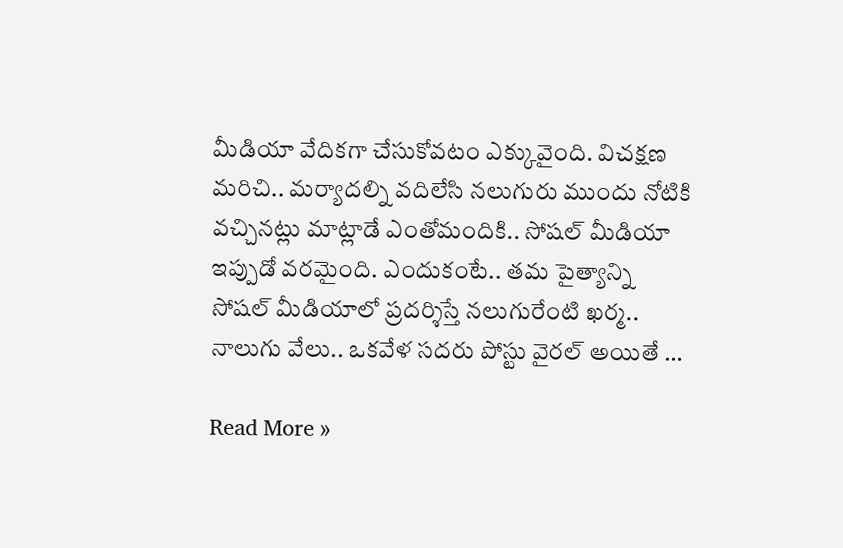మీడియా వేదికగా చేసుకోవటం ఎక్కువైంది. విచక్షణ మరిచి.. మర్యాదల్ని వదిలేసి నలుగురు ముందు నోటికి వచ్చినట్లు మాట్లాడే ఎంతోమందికి.. సోషల్ మీడియా ఇప్పుడో వరమైంది. ఎందుకంటే.. తమ పైత్యాన్ని సోషల్ మీడియాలో ప్రదర్శిస్తే నలుగురేంటి ఖర్మ.. నాలుగు వేలు.. ఒకవేళ సదరు పోస్టు వైరల్ అయితే …

Read More »